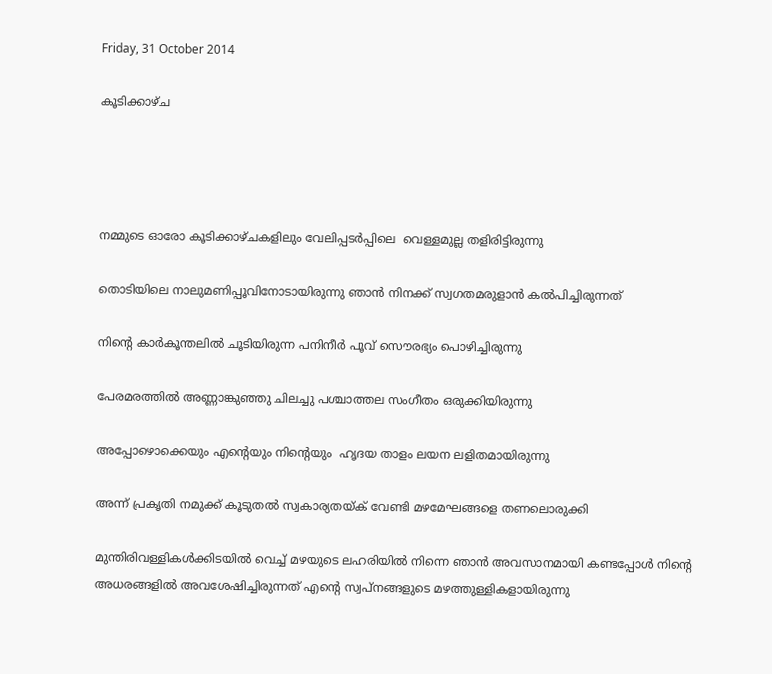Friday, 31 October 2014

കൂടിക്കാഴ്ച




നമ്മുടെ ഓരോ കൂടിക്കാഴ്ചകളിലും വേലിപ്പടര്‍പ്പിലെ  വെള്ളമുല്ല തളിരിട്ടിരുന്നു

തൊടിയിലെ നാലുമണിപ്പൂവിനോടായിരുന്നു ഞാന്‍ നിനക്ക് സ്വഗതമരുളാന്‍ കല്‍പിച്ചിരുന്നത്

നിന്റെ കാര്‍കൂന്തലില്‍ ചൂടിയിരുന്ന പനിനീര്‍ പൂവ് സൌരഭ്യം പൊഴിച്ചിരുന്നു

പേരമരത്തില്‍ അണ്ണാങ്കുഞ്ഞു ചിലച്ചു പശ്ചാത്തല സംഗീതം ഒരുക്കിയിരുന്നു

അപ്പോഴൊക്കെയും എന്റെയും നിന്റെയും  ഹൃദയ താളം ലയന ലളിതമായിരുന്നു

അന്ന്‍ പ്രകൃതി നമുക്ക് കൂടുതല്‍ സ്വകാര്യതയ്ക് വേണ്ടി മഴമേഘങ്ങളെ തണലൊരുക്കി

മുന്തിരിവള്ളികൾക്കിടയിൽ വെച്ച് മഴയുടെ ലഹരിയിൽ നിന്നെ ഞാൻ അവസാനമായി കണ്ടപ്പോൾ നിന്റെ അധരങ്ങളിൽ അവശേഷിച്ചിരുന്നത് എന്റെ സ്വപ്നങ്ങളുടെ മഴത്തുള്ളികളായിരുന്നു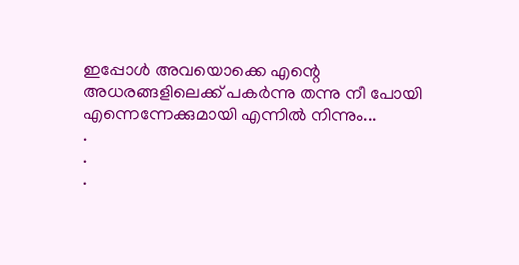ഇപ്പോള്‍ അവയൊക്കെ എന്റെ അധരങ്ങളിലെക്ക് പകര്‍ന്നു തന്നു നീ പോയി എന്നെന്നേക്കുമായി എന്നില്‍ നിന്നും...
.
.
.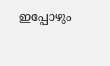ഇപ്പോഴും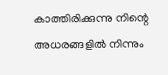കാത്തിരിക്കുന്നു നിന്റെ അധരങ്ങളില്‍ നിന്നും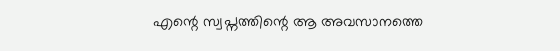എന്റെ സ്വപ്നത്തിന്റെ ആ അവസാനത്തെ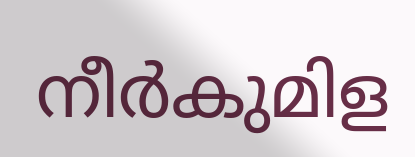നീര്‍കുമിള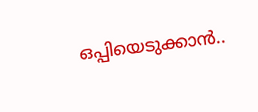ഒപ്പിയെടുക്കാന്‍..